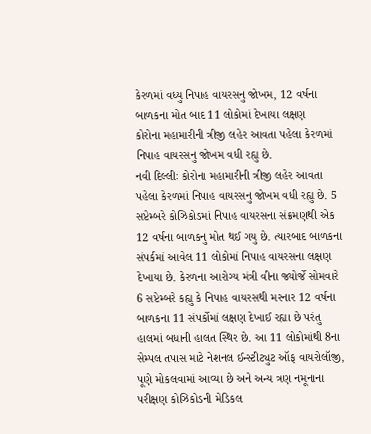કેરળમાં વધ્યુ નિપાહ વાયરસનુ જોખમ, 12 વર્ષના બાળકના મોત બાદ 11 લોકોમાં દેખાયા લક્ષણ
કોરોના મહામારીની ત્રીજી લહેર આવતા પહેલા કેરળમાં નિપાહ વાયરસનુ જોખમ વધી રહ્યુ છે.
નવી દિલ્લીઃ કોરોના મહામારીની ત્રીજી લહેર આવતા પહેલા કેરળમાં નિપાહ વાયરસનુ જોખમ વધી રહ્યુ છે. 5 સપ્ટેમ્બરે કોઝિકોડમાં નિપાહ વાયરસના સંક્રમણથી એક 12 વર્ષના બાળકનુ મોત થઈ ગયુ છે. ત્યારબાદ બાળકના સંપર્કમાં આવેલ 11 લોકોમાં નિપાહ વાયરસના લક્ષણ દેખાયા છે. કેરળના આરોગ્ય મંત્રી વીના જ્યોર્જે સોમવારે 6 સપ્ટેમ્બરે કહ્યુ કે નિપાહ વાયરસથી મરનાર 12 વર્ષના બાળકના 11 સંપર્કોમાં લક્ષણ દેખાઈ રહ્યા છે પરંતુ હાલમાં બધાની હાલત સ્થિર છે. આ 11 લોકોમાંથી 8ના સેમ્પલ તપાસ માટે નેશનલ ઈન્સ્ટીટ્યુટ ઑફ વાયરોલૉજી, પૂણે મોકલવામાં આવ્યા છે અને અન્ય ત્રણ નમૂનાના પરીક્ષણ કોઝિકોડની મેડિકલ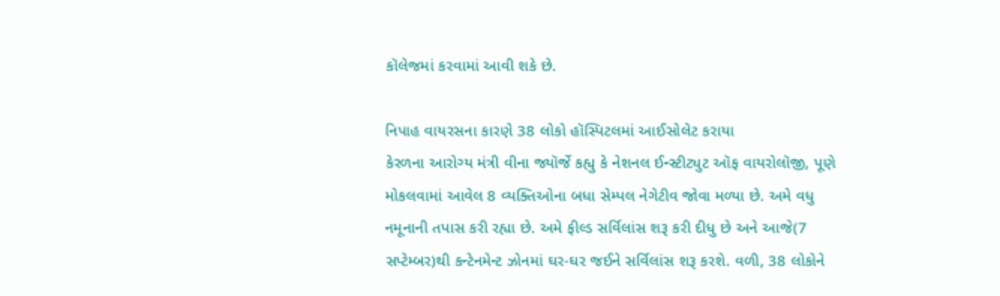કૉલેજમાં કરવામાં આવી શકે છે.

નિપાહ વાયરસના કારણે 38 લોકો હૉસ્પિટલમાં આઈસોલેટ કરાયા
કેરળના આરોગ્ય મંત્રી વીના જ્યૉર્જે કહ્યુ કે નેશનલ ઈન્સ્ટીટ્યુટ ઑફ વાયરોલૉજી, પૂણે મોકલવામાં આવેલ 8 વ્યક્તિઓના બધા સેમ્પલ નેગેટીવ જોવા મળ્યા છે. અમે વધુ નમૂનાની તપાસ કરી રહ્યા છે. અમે ફીલ્ડ સર્વિલાંસ શરૂ કરી દીધુ છે અને આજે(7 સપ્ટેમ્બર)થી કન્ટેનમેન્ટ ઝોનમાં ઘર-ઘર જઈને સર્વિલાંસ શરૂ કરશે. વળી, 38 લોકોને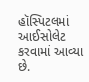હૉસ્પિટલમાં આઈસોલેટ કરવામાં આવ્યા છે.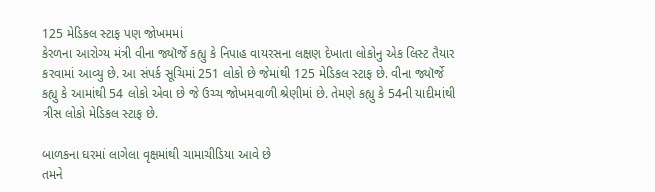125 મેડિકલ સ્ટાફ પણ જોખમમાં
કેરળના આરોગ્ય મંત્રી વીના જ્યૉર્જે કહ્યુ કે નિપાહ વાયરસના લક્ષણ દેખાતા લોકોનુ એક લિસ્ટ તૈયાર કરવામાં આવ્યુ છે. આ સંપર્ક સૂચિમાં 251 લોકો છે જેમાંથી 125 મેડિકલ સ્ટાફ છે. વીના જ્યૉર્જે કહ્યુ કે આમાંથી 54 લોકો એવા છે જે ઉચ્ચ જોખમવાળી શ્રેણીમાં છે. તેમણે કહ્યુ કે 54ની યાદીમાંથી ત્રીસ લોકો મેડિકલ સ્ટાફ છે.

બાળકના ઘરમાં લાગેલા વૃક્ષમાંથી ચામાચીડિયા આવે છે
તમને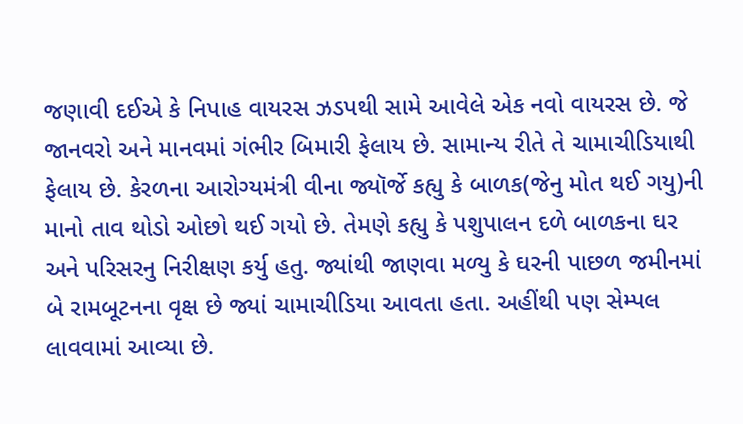જણાવી દઈએ કે નિપાહ વાયરસ ઝડપથી સામે આવેલે એક નવો વાયરસ છે. જે જાનવરો અને માનવમાં ગંભીર બિમારી ફેલાય છે. સામાન્ય રીતે તે ચામાચીડિયાથી ફેલાય છે. કેરળના આરોગ્યમંત્રી વીના જ્યૉર્જે કહ્યુ કે બાળક(જેનુ મોત થઈ ગયુ)ની માનો તાવ થોડો ઓછો થઈ ગયો છે. તેમણે કહ્યુ કે પશુપાલન દળે બાળકના ઘર અને પરિસરનુ નિરીક્ષણ કર્યુ હતુ. જ્યાંથી જાણવા મળ્યુ કે ઘરની પાછળ જમીનમાં બે રામબૂટનના વૃક્ષ છે જ્યાં ચામાચીડિયા આવતા હતા. અહીંથી પણ સેમ્પલ લાવવામાં આવ્યા છે.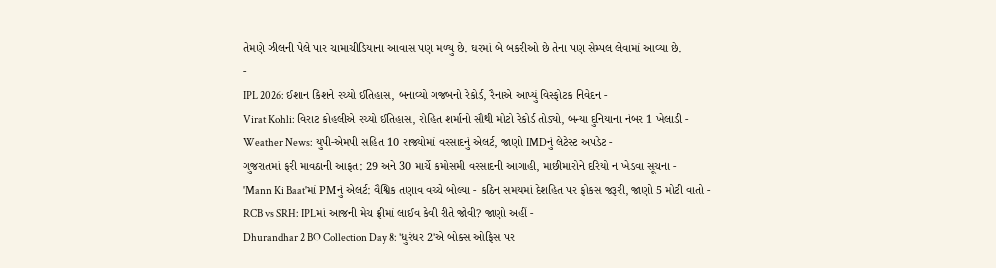તેમણે ઝીલની પેલે પાર ચામાચીડિયાના આવાસ પણ મળ્યુ છે. ઘરમાં બે બકરીઓ છે તેના પણ સેમ્પલ લેવામાં આવ્યા છે.
-
IPL 2026: ઈશાન કિશને રચ્યો ઈતિહાસ, બનાવ્યો ગજબનો રેકોર્ડ, રૈનાએ આપ્યું વિસ્ફોટક નિવેદન -
Virat Kohli: વિરાટ કોહલીએ રચ્યો ઈતિહાસ, રોહિત શર્માનો સૌથી મોટો રેકોર્ડ તોડ્યો, બન્યા દુનિયાના નંબર 1 ખેલાડી -
Weather News: યુપી-એમપી સહિત 10 રાજ્યોમાં વરસાદનું એલર્ટ, જાણો IMDનું લેટેસ્ટ અપડેટ -
ગુજરાતમાં ફરી માવઠાની આફત: 29 અને 30 માર્ચે કમોસમી વરસાદની આગાહી, માછીમારોને દરિયો ન ખેડવા સૂચના -
'Mann Ki Baat'માં PMનું એલર્ટ: વૈશ્વિક તણાવ વચ્ચે બોલ્યા - કઠિન સમયમાં દેશહિત પર ફોકસ જરૂરી, જાણો 5 મોટી વાતો -
RCB vs SRH: IPLમાં આજની મેચ ફ્રીમાં લાઈવ કેવી રીતે જોવી? જાણો અહીં -
Dhurandhar 2 BO Collection Day 8: 'ધુરંધર 2'એ બોક્સ ઓફિસ પર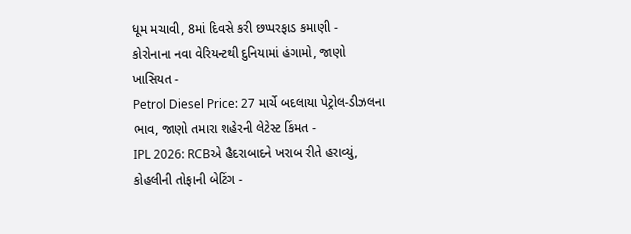ધૂમ મચાવી, 8માં દિવસે કરી છપ્પરફાડ કમાણી -
કોરોનાના નવા વેરિયન્ટથી દુનિયામાં હંગામો, જાણો ખાસિયત -
Petrol Diesel Price: 27 માર્ચે બદલાયા પેટ્રોલ-ડીઝલના ભાવ, જાણો તમારા શહેરની લેટેસ્ટ કિંમત -
IPL 2026: RCBએ હૈદરાબાદને ખરાબ રીતે હરાવ્યું, કોહલીની તોફાની બેટિંગ -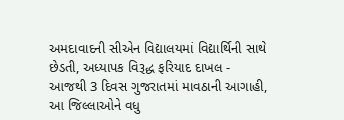અમદાવાદની સીએન વિદ્યાલયમાં વિદ્યાર્થિની સાથે છેડતી, અધ્યાપક વિરૂદ્ધ ફરિયાદ દાખલ -
આજથી 3 દિવસ ગુજરાતમાં માવઠાની આગાહી, આ જિલ્લાઓને વધુ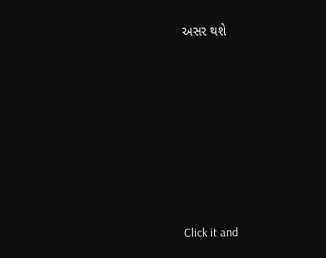અસર થશે








Click it and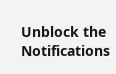Unblock the Notifications